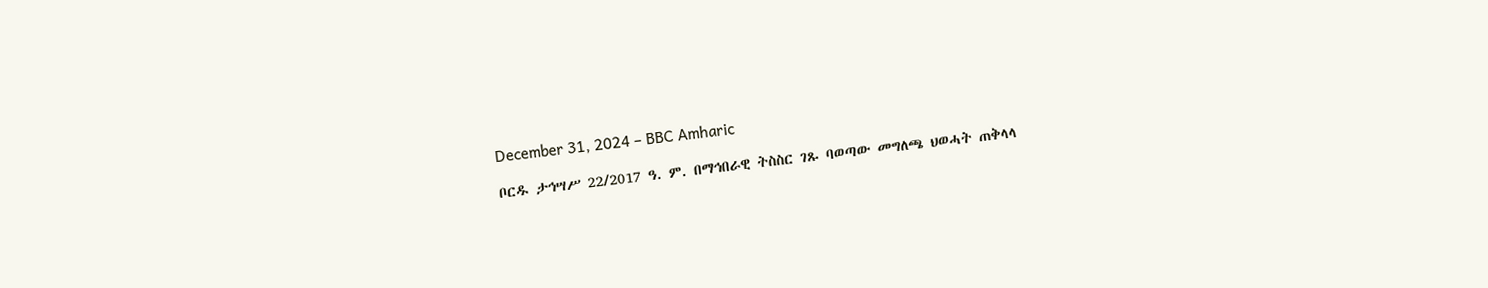December 31, 2024 – BBC Amharic

ቦርዱ ታኅሣሥ 22/2017 ዓ. ም. በማኅበራዊ ትስስር ገጹ ባወጣው መግለጫ ህወሓት ጠቅላላ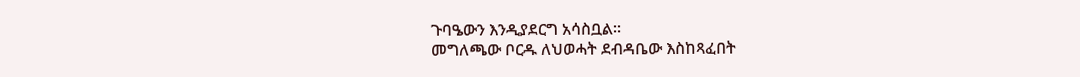ጉባዔውን እንዲያደርግ አሳስቧል።
መግለጫው ቦርዱ ለህወሓት ደብዳቤው እስከጻፈበት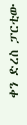ቀን ድረስ ፓርቲው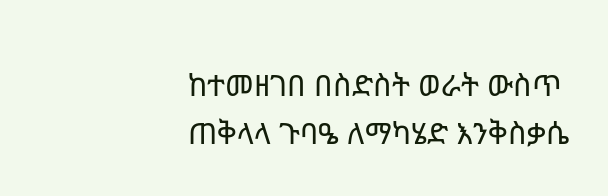ከተመዘገበ በስድስት ወራት ውስጥ ጠቅላላ ጉባዔ ለማካሄድ እንቅስቃሴ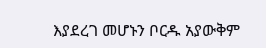እያደረገ መሆኑን ቦርዱ አያውቅም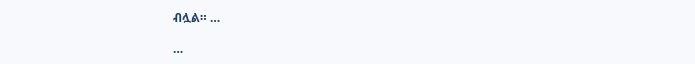ብሏል። …

…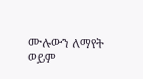ሙሉውን ለማየት ወይም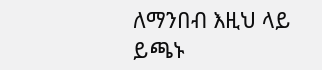ለማንበብ እዚህ ላይ ይጫኑ